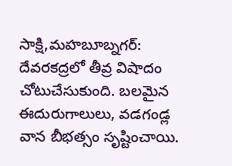సాక్షి,మహబూబ్నగర్: దేవరకద్రలో తీవ్ర విషాదం చోటుచేసుకుంది. బలమైన ఈదురుగాలులు, వడగండ్ల వాన బీభత్సం సృష్టించాయి.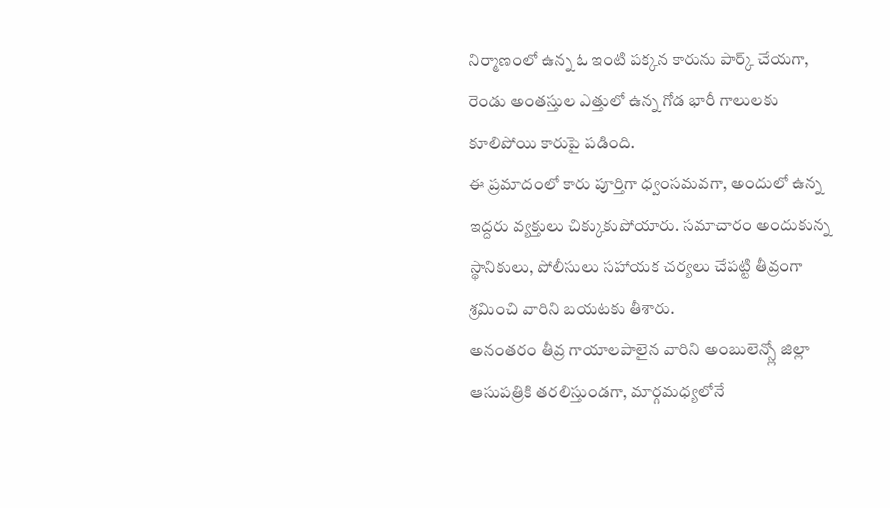నిర్మాణంలో ఉన్న ఓ ఇంటి పక్కన కారును పార్క్ చేయగా, రెండు అంతస్తుల ఎత్తులో ఉన్న గోడ భారీ గాలులకు కూలిపోయి కారుపై పడింది.
ఈ ప్రమాదంలో కారు పూర్తిగా ధ్వంసమవగా, అందులో ఉన్న ఇద్దరు వ్యక్తులు చిక్కుకుపోయారు. సమాచారం అందుకున్న స్థానికులు, పోలీసులు సహాయక చర్యలు చేపట్టి తీవ్రంగా శ్రమించి వారిని బయటకు తీశారు.
అనంతరం తీవ్ర గాయాలపాలైన వారిని అంబులెన్స్లో జిల్లా ఆసుపత్రికి తరలిస్తుండగా, మార్గమధ్యలోనే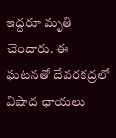ఇద్దరూ మృతి చెందారు. ఈ ఘటనతో దేవరకద్రలో విషాద ఛాయలు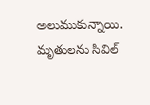అలుముకున్నాయి. మృతులను సివిల్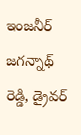ఇంజనీర్ జగన్నాథ్ రెడ్డి, డ్రైవర్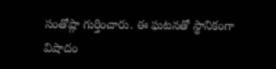సంతోష్గా గుర్తించారు. ఈ ఘటనతో స్థానికంగా విషాదం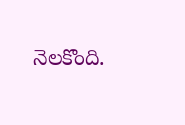నెలకొంది.